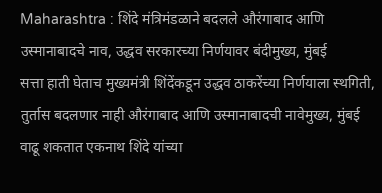Maharashtra : शिंदे मंत्रिमंडळाने बदलले औरंगाबाद आणि उस्मानाबादचे नाव, उद्धव सरकारच्या निर्णयावर बंदीमुख्य, मुंबई
सत्ता हाती घेताच मुख्यमंत्री शिंदेंकडून उद्धव ठाकरेंच्या निर्णयाला स्थगिती, तुर्तास बदलणार नाही औरंगाबाद आणि उस्मानाबादची नावेमुख्य, मुंबई
वाढू शकतात एकनाथ शिंदे यांच्या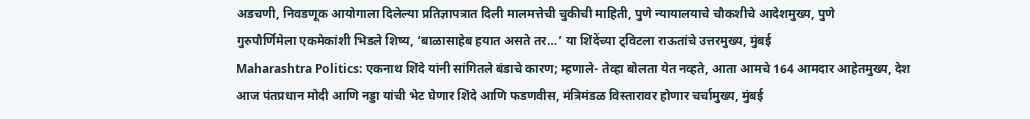अडचणी, निवडणूक आयोगाला दिलेल्या प्रतिज्ञापत्रात दिली मालमत्तेची चुकीची माहिती, पुणे न्यायालयाचे चौकशीचे आदेशमुख्य, पुणे
गुरुपौर्णिमेला एकमेकांशी भिडले शिष्य, ‘बाळासाहेब हयात असते तर…’ या शिंदेंच्या ट्विटला राऊतांचे उत्तरमुख्य, मुंबई
Maharashtra Politics: एकनाथ शिंदे यांनी सांगितले बंडाचे कारण; म्हणाले- तेव्हा बोलता येत नव्हते, आता आमचे 164 आमदार आहेतमुख्य, देश
आज पंतप्रधान मोदी आणि नड्डा यांची भेट घेणार शिंदे आणि फडणवीस, मंत्रिमंडळ विस्तारावर होणार चर्चामुख्य, मुंबई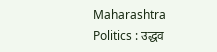Maharashtra Politics : उद्धव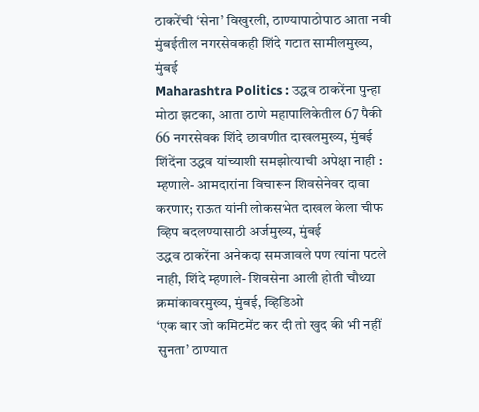ठाकरेंची ‘सेना’ विखुरली, ठाण्यापाठोपाठ आता नवी मुंबईतील नगरसेवकही शिंदे गटात सामीलमुख्य, मुंबई
Maharashtra Politics : उद्धव ठाकरेंना पुन्हा मोठा झटका, आता ठाणे महापालिकेतील 67 पैकी 66 नगरसेवक शिंदे छावणीत दाखलमुख्य, मुंबई
शिंदेंना उद्धव यांच्याशी समझोत्याची अपेक्षा नाही : म्हणाले- आमदारांना विचारून शिवसेनेवर दावा करणार; राऊत यांनी लोकसभेत दाखल केला चीफ व्हिप बदलण्यासाठी अर्जमुख्य, मुंबई
उद्धव ठाकरेंना अनेकदा समजावले पण त्यांना पटले नाही, शिंदे म्हणाले- शिवसेना आली होती चौथ्या क्रमांकावरमुख्य, मुंबई, व्हिडिओ
‘एक बार जो कमिटमेंट कर दी तो खुद की भी नहीं सुनता’ ठाण्यात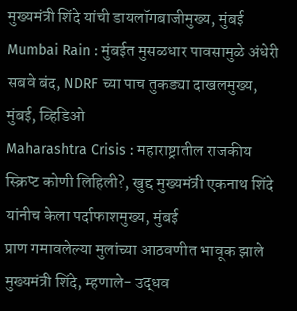मुख्यमंत्री शिंदे यांची डायलॉगबाजीमुख्य, मुंबई
Mumbai Rain : मुंबईत मुसळधार पावसामुळे अंधेरी सबवे बंद, NDRF च्या पाच तुकड्या दाखलमुख्य, मुंबई, व्हिडिओ
Maharashtra Crisis : महाराष्ट्रातील राजकीय स्क्रिप्ट कोणी लिहिली?, खुद्द मुख्यमंत्री एकनाथ शिंदे यांनीच केला पर्दाफाशमुख्य, मुंबई
प्राण गमावलेल्या मुलांच्या आठवणीत भावूक झाले मुख्यमंत्री शिंदे, म्हणाले- उद्धव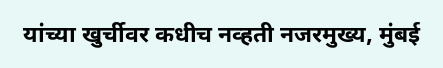यांच्या खुर्चीवर कधीच नव्हती नजरमुख्य, मुंबई